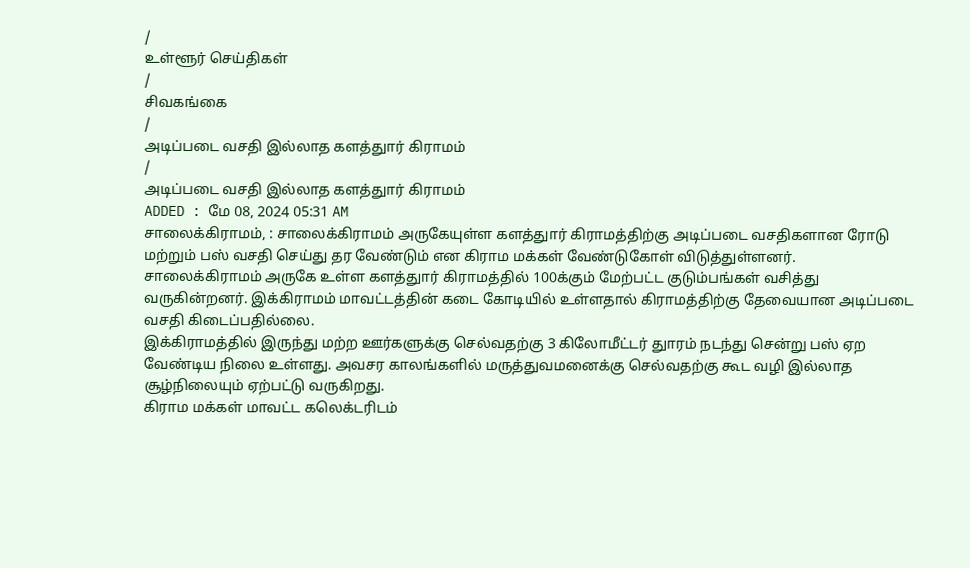/
உள்ளூர் செய்திகள்
/
சிவகங்கை
/
அடிப்படை வசதி இல்லாத களத்துார் கிராமம்
/
அடிப்படை வசதி இல்லாத களத்துார் கிராமம்
ADDED : மே 08, 2024 05:31 AM
சாலைக்கிராமம், : சாலைக்கிராமம் அருகேயுள்ள களத்துார் கிராமத்திற்கு அடிப்படை வசதிகளான ரோடு மற்றும் பஸ் வசதி செய்து தர வேண்டும் என கிராம மக்கள் வேண்டுகோள் விடுத்துள்ளனர்.
சாலைக்கிராமம் அருகே உள்ள களத்துார் கிராமத்தில் 100க்கும் மேற்பட்ட குடும்பங்கள் வசித்து வருகின்றனர். இக்கிராமம் மாவட்டத்தின் கடை கோடியில் உள்ளதால் கிராமத்திற்கு தேவையான அடிப்படை வசதி கிடைப்பதில்லை.
இக்கிராமத்தில் இருந்து மற்ற ஊர்களுக்கு செல்வதற்கு 3 கிலோமீட்டர் துாரம் நடந்து சென்று பஸ் ஏற வேண்டிய நிலை உள்ளது. அவசர காலங்களில் மருத்துவமனைக்கு செல்வதற்கு கூட வழி இல்லாத சூழ்நிலையும் ஏற்பட்டு வருகிறது.
கிராம மக்கள் மாவட்ட கலெக்டரிடம்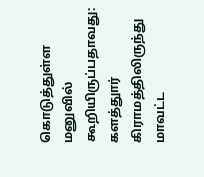கொடுத்துள்ள மனுவில் கூறியிருப்பதாவது:
களத்துார் கிராமத்திலிருந்து மாவட்ட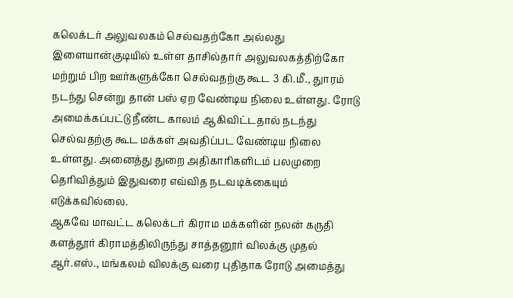கலெக்டர் அலுவலகம் செல்வதற்கோ அல்லது இளையான்குடியில் உள்ள தாசில்தார் அலுவலகத்திற்கோ மற்றும் பிற ஊர்களுக்கோ செல்வதற்கு கூட 3 கி.மீ., துாரம் நடந்து சென்று தான் பஸ் ஏற வேண்டிய நிலை உள்ளது. ரோடு அமைக்கப்பட்டு நீண்ட காலம் ஆகிவிட்டதால் நடந்து செல்வதற்கு கூட மக்கள் அவதிப்பட வேண்டிய நிலை உள்ளது. அனைத்து துறை அதிகாரிகளிடம் பலமுறை தெரிவித்தும் இதுவரை எவ்வித நடவடிக்கையும் எடுக்கவில்லை.
ஆகவே மாவட்ட கலெக்டர் கிராம மக்களின் நலன் கருதி களத்தூர் கிராமத்திலிருந்து சாத்தனூர் விலக்கு முதல் ஆர்.எஸ்., மங்கலம் விலக்கு வரை புதிதாக ரோடு அமைத்து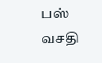பஸ் வசதி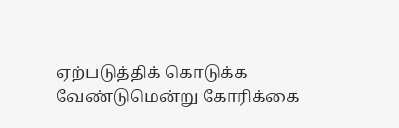ஏற்படுத்திக் கொடுக்க வேண்டுமென்று கோரிக்கை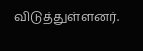விடுத்துள்ளனர்.